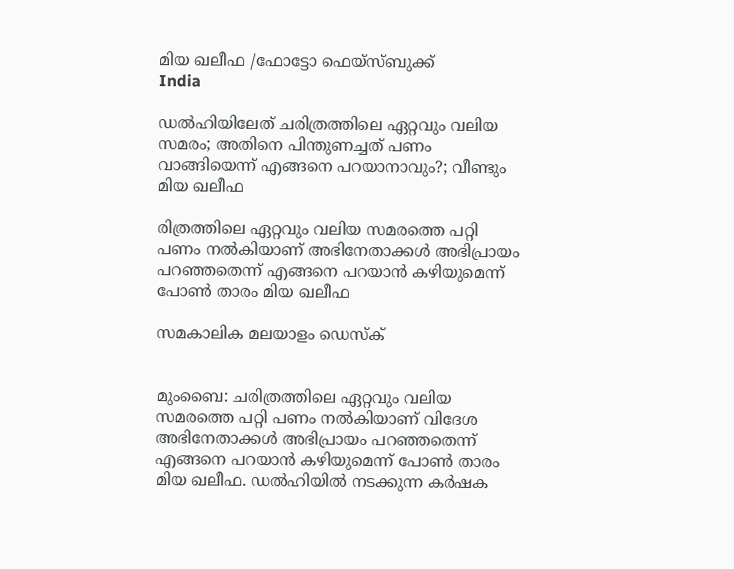മിയ ഖലീഫ /ഫോട്ടോ ഫെയ്‌സ്ബുക്ക്
India

ഡല്‍ഹിയിലേത് ചരിത്രത്തിലെ ഏറ്റവും വലിയ സമരം; അതിനെ പിന്തുണച്ചത് പണം വാങ്ങിയെന്ന് എങ്ങനെ പറയാനാവും?; വീണ്ടും മിയ ഖലീഫ

രിത്രത്തിലെ ഏറ്റവും വലിയ സമരത്തെ പറ്റി പണം നല്‍കിയാണ് അഭിനേതാക്കള്‍ അഭിപ്രായം പറഞ്ഞതെന്ന് എങ്ങനെ പറയാന്‍ കഴിയുമെന്ന് പോണ്‍ താരം മിയ ഖലീഫ

സമകാലിക മലയാളം ഡെസ്ക്


മുംബൈ: ചരിത്രത്തിലെ ഏറ്റവും വലിയ സമരത്തെ പറ്റി പണം നല്‍കിയാണ് വിദേശ അഭിനേതാക്കള്‍ അഭിപ്രായം പറഞ്ഞതെന്ന് എങ്ങനെ പറയാന്‍ കഴിയുമെന്ന് പോണ്‍ താരം മിയ ഖലീഫ. ഡല്‍ഹിയില്‍ നടക്കുന്ന കര്‍ഷക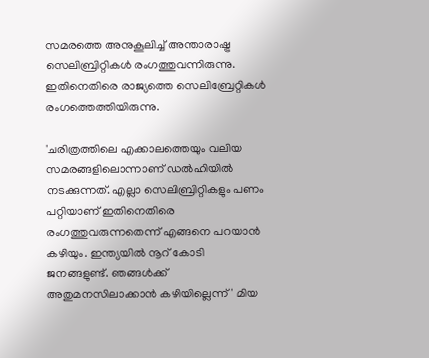സമരത്തെ അനുകൂലിച്ച് അന്താരാഷ്ട്ര സെലിബ്രിറ്റികള്‍ രംഗത്തുവന്നിരുന്നു. ഇതിനെതിരെ രാജ്യത്തെ സെലിബ്രേറ്റികള്‍ രംഗത്തെത്തിയിരുന്നു.

'ചരിത്രത്തിലെ എക്കാലത്തെയും വലിയ സമരങ്ങളിലൊന്നാണ് ഡല്‍ഹിയില്‍ നടക്കുന്നത്. എല്ലാ സെലിബ്രിറ്റികളും പണം പറ്റിയാണ് ഇതിനെതിരെ രംഗത്തുവരുന്നതെന്ന് എങ്ങനെ പറയാന്‍ കഴിയും. ഇന്ത്യയില്‍ നൂറ് കോടി ജനങ്ങളുണ്ട്. ഞങ്ങള്‍ക്ക് അതുമനസിലാക്കാന്‍ കഴിയില്ലെന്ന്' മിയ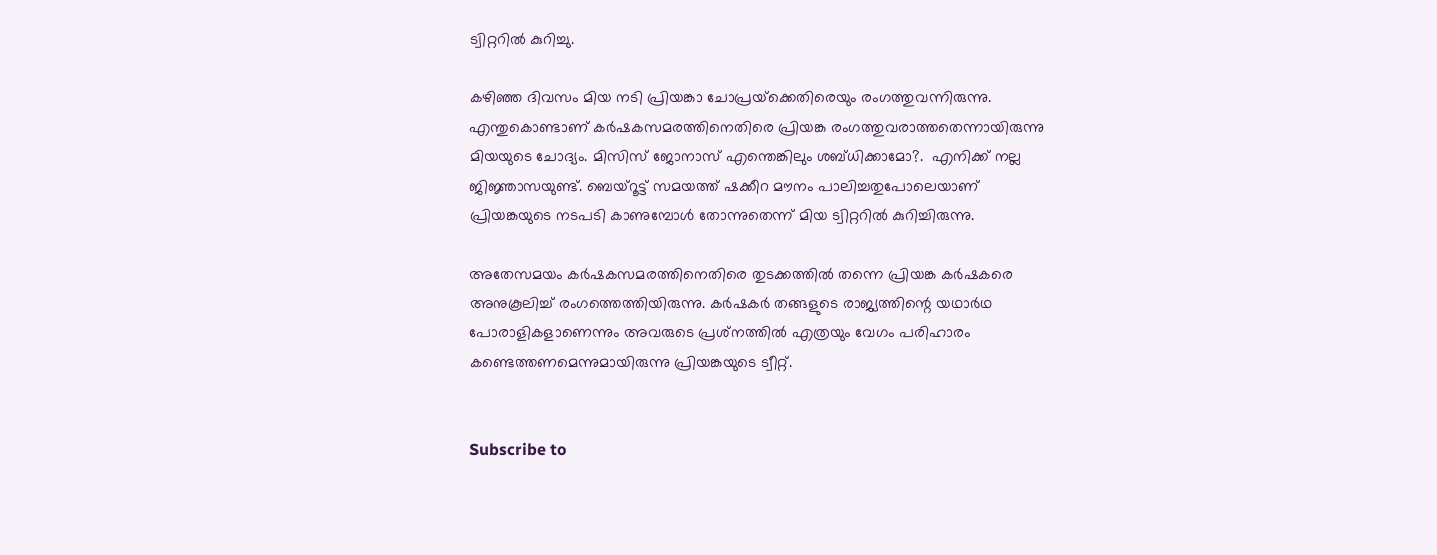ട്വിറ്ററില്‍ കുറിച്ചു.

കഴിഞ്ഞ ദിവസം മിയ നടി പ്രിയങ്കാ ചോപ്രയ്‌ക്കെതിരെയും രംഗത്തുവന്നിരുന്നു. എന്തുകൊണ്ടാണ് കര്‍ഷകസമരത്തിനെതിരെ പ്രിയങ്ക രംഗത്തുവരാത്തതെന്നായിരുന്നു മിയയുടെ ചോദ്യം. മിസിസ് ജോനാസ് എന്തെങ്കിലും ശബ്ധിക്കാമോ?.  എനിക്ക് നല്ല ജിജ്ഞാസയുണ്ട്. ബെയ്‌റൂട്ട് സമയത്ത് ഷക്കീറ മൗനം പാലിച്ചതുപോലെയാണ് പ്രിയങ്കയുടെ നടപടി കാണുമ്പോള്‍ തോന്നുതെന്ന് മിയ ട്വിറ്ററില്‍ കുറിച്ചിരുന്നു.

അതേസമയം കര്‍ഷകസമരത്തിനെതിരെ തുടക്കത്തില്‍ തന്നെ പ്രിയങ്ക കര്‍ഷകരെ അനുകൂലിച്ച് രംഗത്തെത്തിയിരുന്നു. കര്‍ഷകര്‍ തങ്ങളുടെ രാജ്യത്തിന്റെ യഥാര്‍ഥ പോരാളികളാണെന്നും അവരുടെ പ്രശ്‌നത്തില്‍ എത്രയും വേഗം പരിഹാരം കണ്ടെത്തണമെന്നുമായിരുന്നു പ്രിയങ്കയുടെ ട്വീറ്റ്.


Subscribe to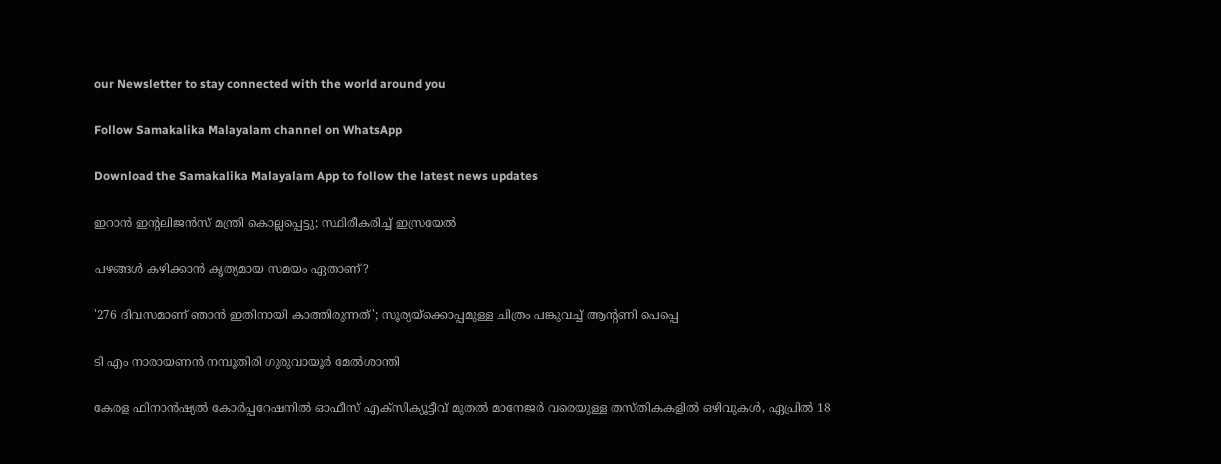our Newsletter to stay connected with the world around you

Follow Samakalika Malayalam channel on WhatsApp

Download the Samakalika Malayalam App to follow the latest news updates

ഇറാന്‍ ഇന്റലിജന്‍സ് മന്ത്രി കൊല്ലപ്പെട്ടു; സ്ഥിരീകരിച്ച് ഇസ്രയേല്‍

പഴങ്ങൾ കഴിക്കാൻ കൃത്യമായ സമയം ഏതാണ്?

'276 ദിവസമാണ് ഞാൻ ഇതിനായി കാത്തിരുന്നത്'; സൂര്യയ്ക്കൊപ്പമുള്ള ചിത്രം പങ്കുവച്ച് ആന്റണി പെപ്പെ

ടി എം നാരായണന്‍ നമ്പൂതിരി ഗുരുവായൂര്‍ മേല്‍ശാന്തി

കേരള ഫിനാൻഷ്യൽ കോർപ്പറേഷനിൽ ഓഫീസ് എക്സിക്യൂട്ടീവ് മുതൽ മാനേജർ വരെയുള്ള തസ്തികകളിൽ ഒഴിവുകൾ, ഏപ്രിൽ 18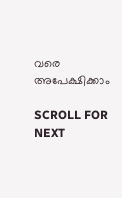വരെ അപേക്ഷിക്കാം

SCROLL FOR NEXT